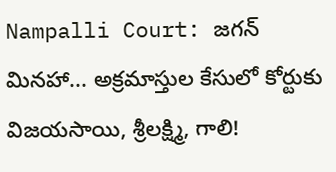Nampalli Court: జగన్ మినహా... అక్రమాస్తుల కేసులో కోర్టుకు విజయసాయి, శ్రీలక్ష్మి, గాలి!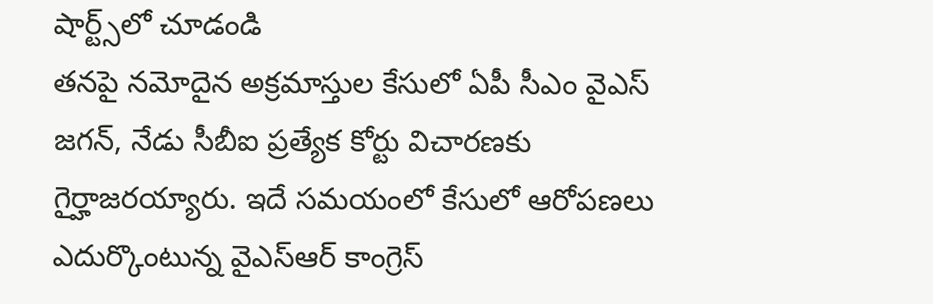షార్ట్స్‌లో చూడండి
తనపై నమోదైన అక్రమాస్తుల కేసులో ఏపీ సీఎం వైఎస్ జగన్, నేడు సీబీఐ ప్రత్యేక కోర్టు విచారణకు గైర్హాజరయ్యారు. ఇదే సమయంలో కేసులో ఆరోపణలు ఎదుర్కొంటున్న వైఎస్ఆర్ కాంగ్రెస్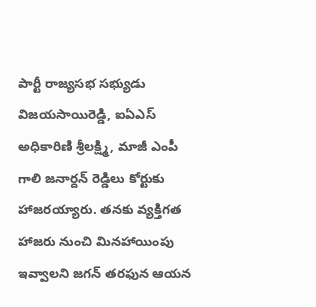పార్టీ రాజ్యసభ సభ్యుడు విజయసాయిరెడ్డి, ఐఏఎస్ అధికారిణి శ్రీలక్ష్మి, మాజీ ఎంపీ గాలి జనార్దన్ రెడ్డిలు కోర్టుకు హాజరయ్యారు. తనకు వ్యక్తిగత హాజరు నుంచి మినహాయింపు ఇవ్వాలని జగన్ తరఫున ఆయన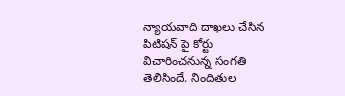న్యాయవాది దాఖలు చేసిన పిటిషన్ పై కోర్టు విచారించనున్న సంగతి తెలిసిందే. నిందితుల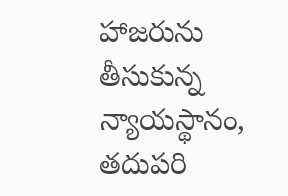హాజరును తీసుకున్న న్యాయస్థానం, తదుపరి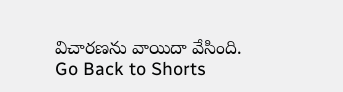విచారణను వాయిదా వేసింది.
Go Back to Shorts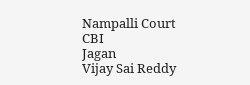Nampalli Court
CBI
Jagan
Vijay Sai Reddy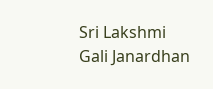Sri Lakshmi
Gali Janardhan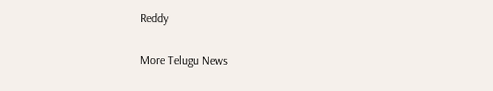Reddy

More Telugu News